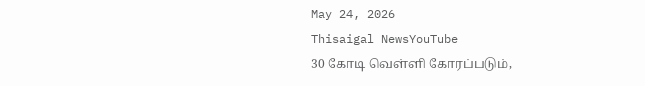May 24, 2026
Thisaigal NewsYouTube
30 கோடி வெள்ளி கோரப்படும்,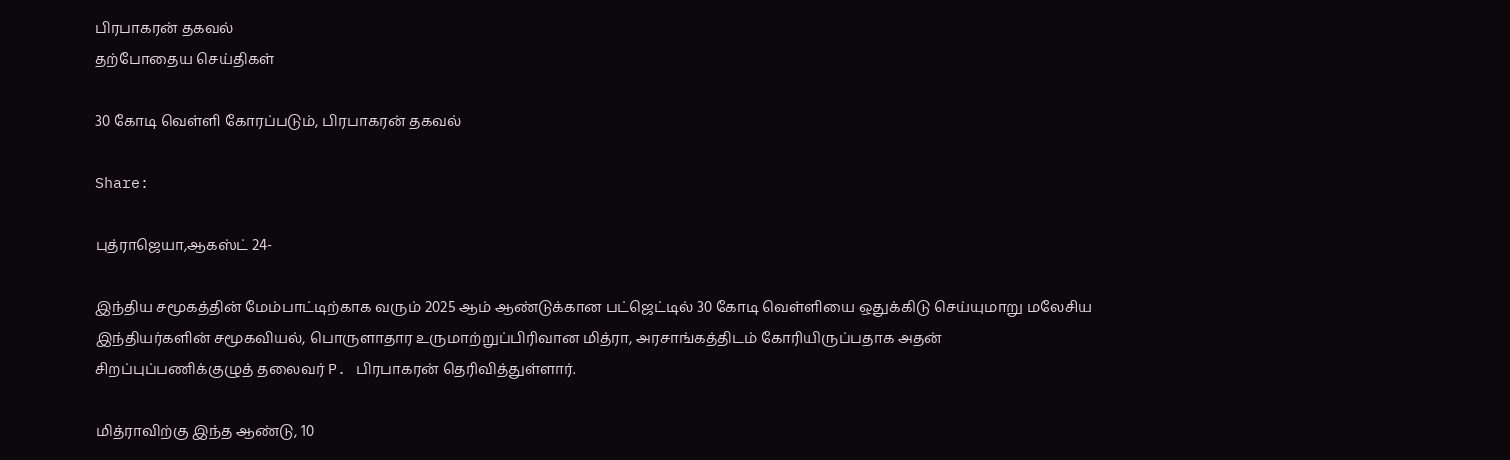பிரபாகரன் தகவல்
தற்போதைய செய்திகள்

30 கோடி வெள்ளி கோரப்படும், பிரபாகரன் தகவல்

Share:

புத்ராஜெயா,ஆகஸ்ட் 24-

இந்திய சமூகத்தின் மேம்பாட்டிற்காக வரும் 2025 ஆம் ஆண்டுக்கான பட்ஜெட்டில் 30 கோடி வெள்ளியை ஒதுக்கிடு செய்யுமாறு மலேசிய இந்தியர்களின் சமூகவியல், பொருளாதார உருமாற்றுப்பிரிவான மித்ரா, அரசாங்கத்திடம் கோரியிருப்பதாக அதன் சிறப்புப்பணிக்குழுத் தலைவர் P. பிரபாகரன் தெரிவித்துள்ளார்.

மித்ராவிற்கு இந்த ஆண்டு, 10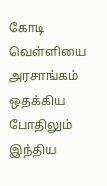கோடி வெள்ளியை அரசாங்கம் ஒதக்கிய போதிலும் இந்திய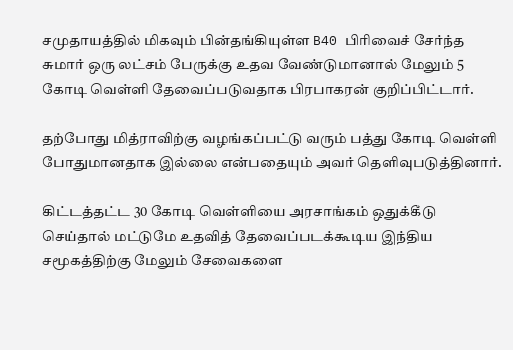சமுதாயத்தில் மிகவும் பின்தங்கியுள்ள B40 பிரிவைச் சேர்ந்த சுமார் ஒரு லட்சம் பேருக்கு உதவ வேண்டுமானால் மேலும் 5 கோடி வெள்ளி தேவைப்படுவதாக பிரபாகரன் குறிப்பிட்டார்.

தற்போது மித்ராவிற்கு வழங்கப்பட்டு வரும் பத்து கோடி வெள்ளி போதுமானதாக இல்லை என்பதையும் அவர் தெளிவுபடுத்தினார்.

கிட்டத்தட்ட 30 கோடி வெள்ளியை அரசாங்கம் ஒதுக்கீடு செய்தால் மட்டுமே உதவித் தேவைப்படக்கூடிய இந்திய சமூகத்திற்கு மேலும் சேவைகளை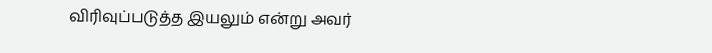விரிவுப்படுத்த இயலும் என்று அவர்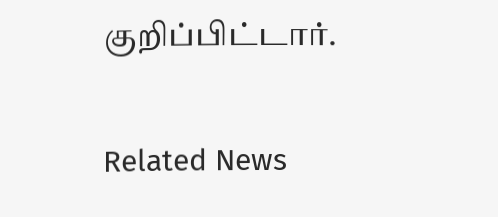குறிப்பிட்டார்.

Related News